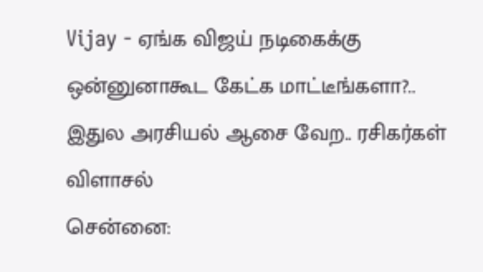Vijay - ஏங்க விஜய் நடிகைக்கு ஒன்னுனாகூட கேட்க மாட்டீங்களா?.. இதுல அரசியல் ஆசை வேற.. ரசிகர்கள் விளாசல்
சென்னை: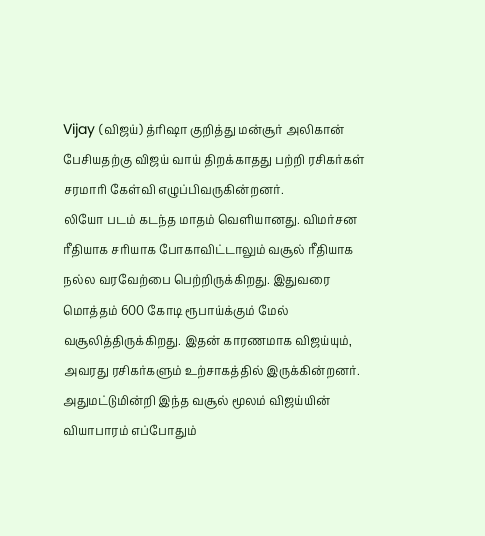Vijay (விஜய்) த்ரிஷா குறித்து மன்சூர் அலிகான் பேசியதற்கு விஜய் வாய் திறக்காதது பற்றி ரசிகர்கள் சரமாரி கேள்வி எழுப்பிவருகின்றனர்.
லியோ படம் கடந்த மாதம் வெளியானது. விமர்சன ரீதியாக சரியாக போகாவிட்டாலும் வசூல் ரீதியாக நல்ல வரவேற்பை பெற்றிருக்கிறது. இதுவரை மொத்தம் 600 கோடி ரூபாய்க்கும் மேல் வசூலித்திருக்கிறது. இதன் காரணமாக விஜய்யும், அவரது ரசிகர்களும் உற்சாகத்தில் இருக்கின்றனர். அதுமட்டுமின்றி இந்த வசூல் மூலம் விஜய்யின் வியாபாரம் எப்போதும்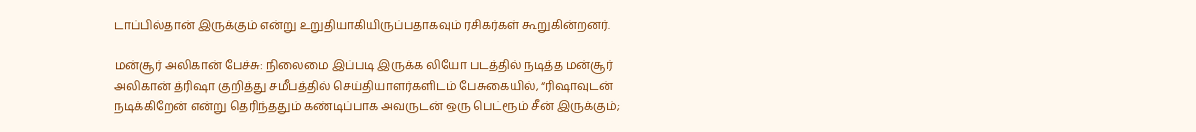டாப்பில்தான் இருக்கும் என்று உறுதியாகியிருப்பதாகவும் ரசிகர்கள் கூறுகின்றனர்.

மன்சூர் அலிகான் பேச்சு: நிலைமை இப்படி இருக்க லியோ படத்தில் நடித்த மன்சூர் அலிகான் த்ரிஷா குறித்து சமீபத்தில் செய்தியாளர்களிடம் பேசுகையில், “ரிஷாவுடன் நடிக்கிறேன் என்று தெரிந்ததும் கண்டிப்பாக அவருடன் ஒரு பெட்ரூம் சீன் இருக்கும்;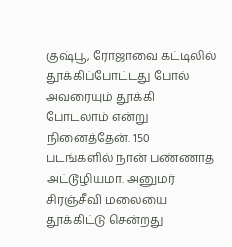குஷ்பூ, ரோஜாவை கட்டிலில் தூக்கிப்போட்டது போல் அவரையும் தூக்கி போடலாம் என்று நினைத்தேன். 150 படங்களில் நான் பண்ணாத அட்டூழியமா. அனுமர் சிரஞ்சீவி மலையை தூக்கிட்டு சென்றது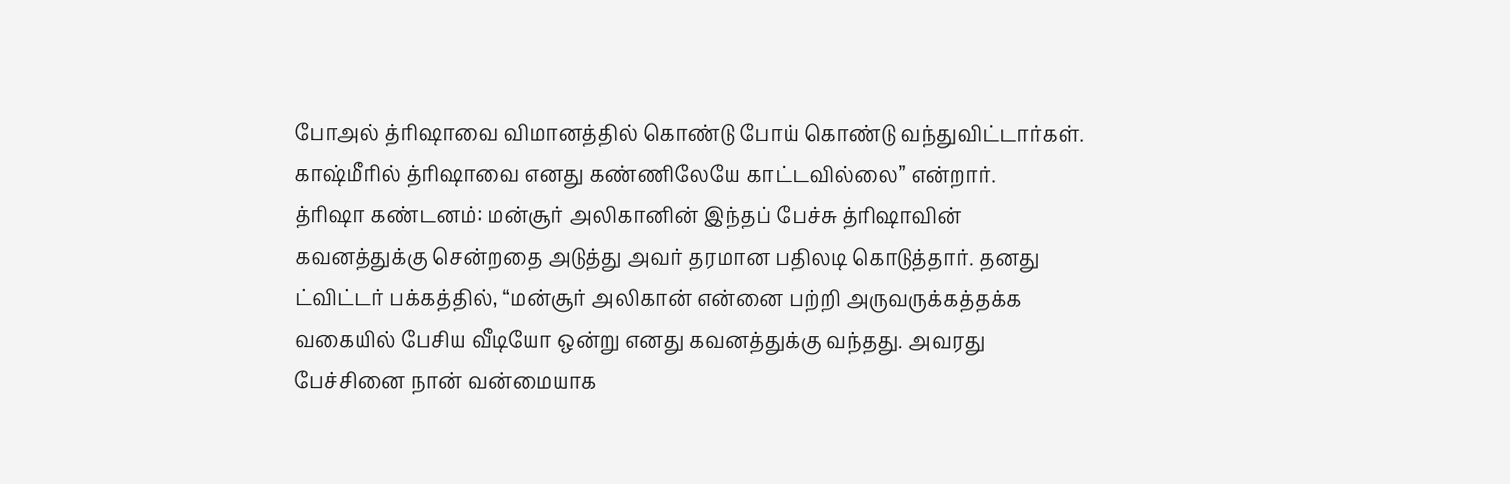போஅல் த்ரிஷாவை விமானத்தில் கொண்டு போய் கொண்டு வந்துவிட்டார்கள். காஷ்மீரில் த்ரிஷாவை எனது கண்ணிலேயே காட்டவில்லை” என்றார்.
த்ரிஷா கண்டனம்: மன்சூர் அலிகானின் இந்தப் பேச்சு த்ரிஷாவின் கவனத்துக்கு சென்றதை அடுத்து அவர் தரமான பதிலடி கொடுத்தார். தனது ட்விட்டர் பக்கத்தில், “மன்சூர் அலிகான் என்னை பற்றி அருவருக்கத்தக்க வகையில் பேசிய வீடியோ ஒன்று எனது கவனத்துக்கு வந்தது. அவரது பேச்சினை நான் வன்மையாக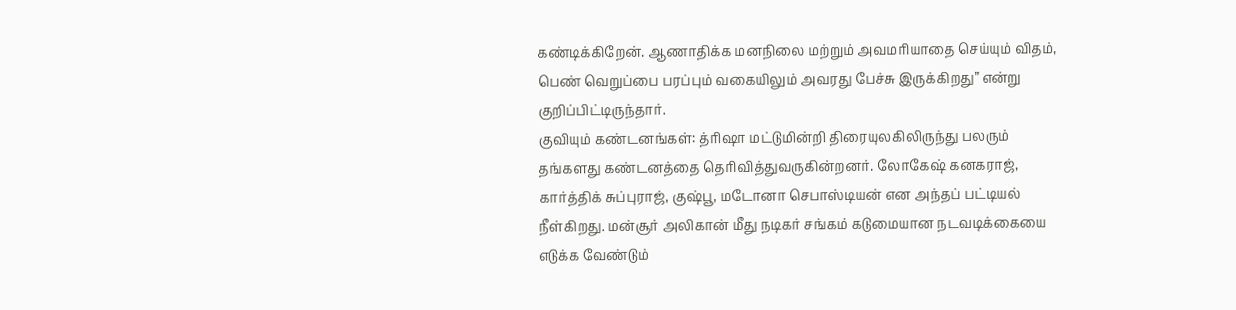கண்டிக்கிறேன். ஆணாதிக்க மனநிலை மற்றும் அவமரியாதை செய்யும் விதம், பெண் வெறுப்பை பரப்பும் வகையிலும் அவரது பேச்சு இருக்கிறது” என்று குறிப்பிட்டிருந்தார்.
குவியும் கண்டனங்கள்: த்ரிஷா மட்டுமின்றி திரையுலகிலிருந்து பலரும் தங்களது கண்டனத்தை தெரிவித்துவருகின்றனர். லோகேஷ் கனகராஜ், கார்த்திக் சுப்புராஜ், குஷ்பூ, மடோனா செபாஸ்டியன் என அந்தப் பட்டியல் நீள்கிறது. மன்சூர் அலிகான் மீது நடிகர் சங்கம் கடுமையான நடவடிக்கையை எடுக்க வேண்டும்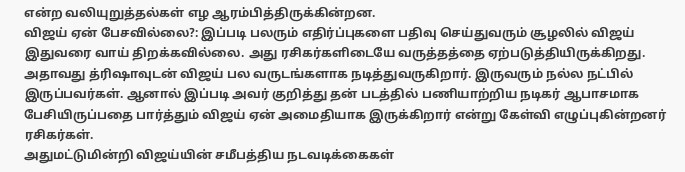என்ற வலியுறுத்தல்கள் எழ ஆரம்பித்திருக்கின்றன.
விஜய் ஏன் பேசவில்லை?: இப்படி பலரும் எதிர்ப்புகளை பதிவு செய்துவரும் சூழலில் விஜய் இதுவரை வாய் திறக்கவில்லை. அது ரசிகர்களிடையே வருத்தத்தை ஏற்படுத்தியிருக்கிறது. அதாவது த்ரிஷாவுடன் விஜய் பல வருடங்களாக நடித்துவருகிறார். இருவரும் நல்ல நட்பில் இருப்பவர்கள். ஆனால் இப்படி அவர் குறித்து தன் படத்தில் பணியாற்றிய நடிகர் ஆபாசமாக பேசியிருப்பதை பார்த்தும் விஜய் ஏன் அமைதியாக இருக்கிறார் என்று கேள்வி எழுப்புகின்றனர் ரசிகர்கள்.
அதுமட்டுமின்றி விஜய்யின் சமீபத்திய நடவடிக்கைகள்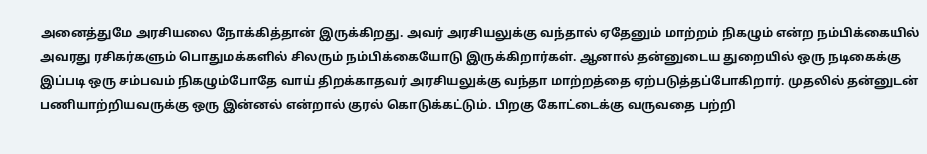அனைத்துமே அரசியலை நோக்கித்தான் இருக்கிறது. அவர் அரசியலுக்கு வந்தால் ஏதேனும் மாற்றம் நிகழும் என்ற நம்பிக்கையில் அவரது ரசிகர்களும் பொதுமக்களில் சிலரும் நம்பிக்கையோடு இருக்கிறார்கள். ஆனால் தன்னுடைய துறையில் ஒரு நடிகைக்கு இப்படி ஒரு சம்பவம் நிகழும்போதே வாய் திறக்காதவர் அரசியலுக்கு வந்தா மாற்றத்தை ஏற்படுத்தப்போகிறார். முதலில் தன்னுடன் பணியாற்றியவருக்கு ஒரு இன்னல் என்றால் குரல் கொடுக்கட்டும். பிறகு கோட்டைக்கு வருவதை பற்றி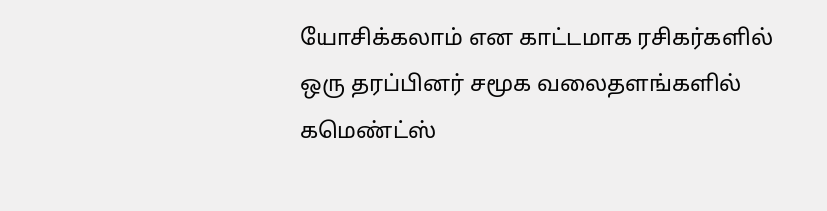யோசிக்கலாம் என காட்டமாக ரசிகர்களில் ஒரு தரப்பினர் சமூக வலைதளங்களில் கமெண்ட்ஸ்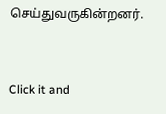செய்துவருகின்றனர்.


Click it and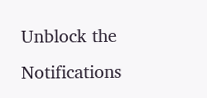Unblock the Notifications